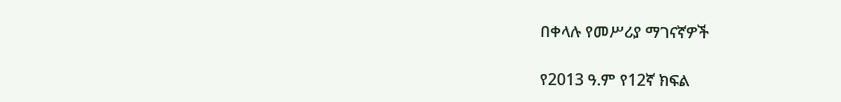በቀላሉ የመሥሪያ ማገናኛዎች

የ2013 ዓ.ም የ12ኛ ክፍል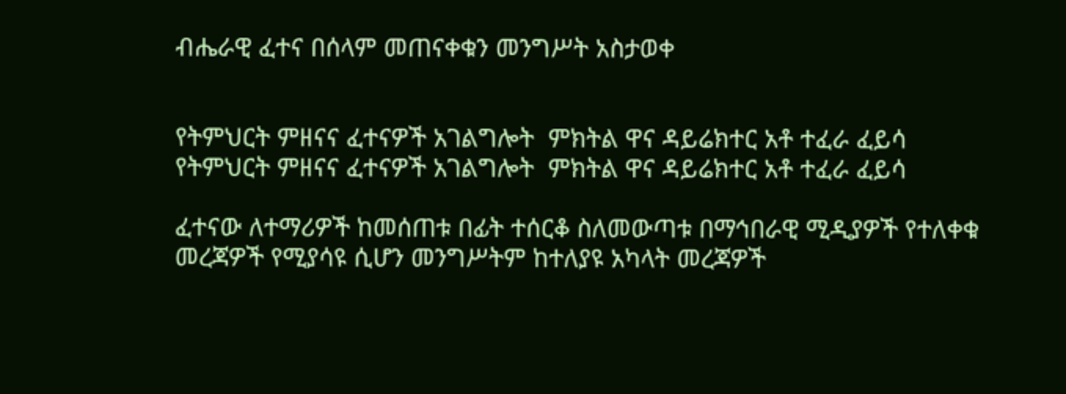ብሔራዊ ፈተና በሰላም መጠናቀቁን መንግሥት አስታወቀ


የትምህርት ምዘናና ፈተናዎች አገልግሎት  ምክትል ዋና ዳይሬክተር አቶ ተፈራ ፈይሳ
የትምህርት ምዘናና ፈተናዎች አገልግሎት  ምክትል ዋና ዳይሬክተር አቶ ተፈራ ፈይሳ

ፈተናው ለተማሪዎች ከመሰጠቱ በፊት ተሰርቆ ስለመውጣቱ በማኅበራዊ ሚዲያዎች የተለቀቁ መረጃዎች የሚያሳዩ ሲሆን መንግሥትም ከተለያዩ አካላት መረጃዎች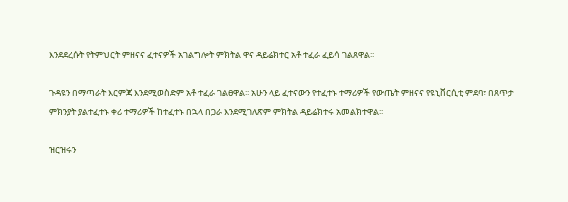እንደደረሱት የትምህርት ምዘናና ፈተናዎች አገልግሎት ምክትል ዋና ዳይሬክተር አቶ ተፈራ ፈይሳ ገልጸዋል፡፡

ጉዳዩን በማጣራት እርምጃ እንደሚወስድም አቶ ተፈራ ገልፀዋል፡፡ አሁን ላይ ፈተናውን የተፈተኑ ተማሪዎች የውጤት ምዘናና የዩኒቨርሲቲ ምደባ፣ በጸጥታ ምክንያት ያልተፈተኑ ቀሪ ተማሪዎች ከተፈተኑ በኋላ በጋራ እንደሚገለጽም ምክትል ዳይሬክተሩ አመልክተዋል፡፡

ዝርዝሩን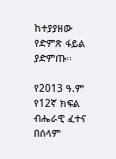ከተያያዘው የድምጽ ፋይል ያድምጡ፡፡

የ2013 ዓ.ም የ12ኛ ክፍል ብሔራዊ ፈተና በሰላም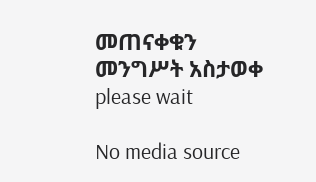መጠናቀቁን መንግሥት አስታወቀ
please wait

No media source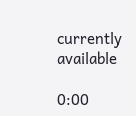currently available

0:00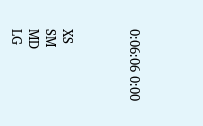0:06:06 0:00



XS
SM
MD
LG